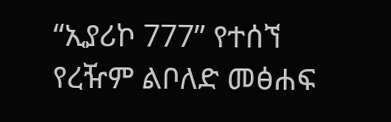“ኢያሪኮ 777” የተሰኘ የረዥም ልቦለድ መፅሐፍ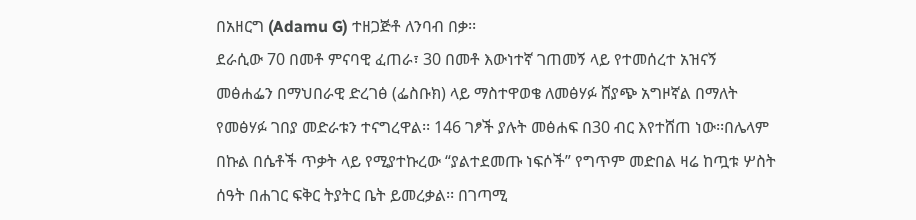በአዘርግ (Adamu G) ተዘጋጅቶ ለንባብ በቃ፡፡
ደራሲው 70 በመቶ ምናባዊ ፈጠራ፣ 30 በመቶ እውነተኛ ገጠመኝ ላይ የተመሰረተ አዝናኝ መፅሐፌን በማህበራዊ ድረገፅ (ፌስቡክ) ላይ ማስተዋወቄ ለመፅሃፉ ሸያጭ አግዞኛል በማለት የመፅሃፉ ገበያ መድራቱን ተናግረዋል፡፡ 146 ገፆች ያሉት መፅሐፍ በ30 ብር እየተሸጠ ነው፡፡በሌላም በኩል በሴቶች ጥቃት ላይ የሚያተኩረው “ያልተደመጡ ነፍሶች” የግጥም መድበል ዛሬ ከጧቱ ሦስት ሰዓት በሐገር ፍቅር ትያትር ቤት ይመረቃል፡፡ በገጣሚ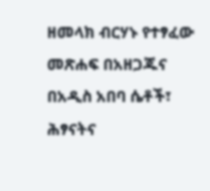ዘመላክ ብርሃኑ የተፃፈው መጽሐፍ በአዘጋጁና በአዲስ አበባ ሴቶች፣ ሕፃናትና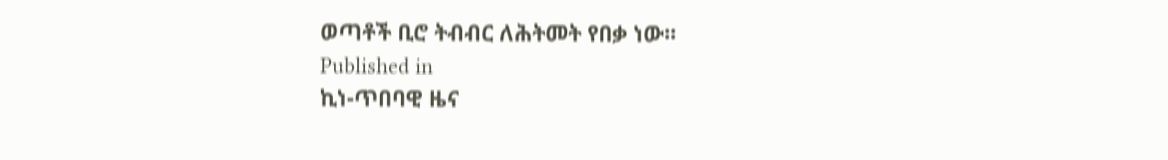ወጣቶች ቢሮ ትብብር ለሕትመት የበቃ ነው፡፡
Published in
ኪነ-ጥበባዊ ዜና